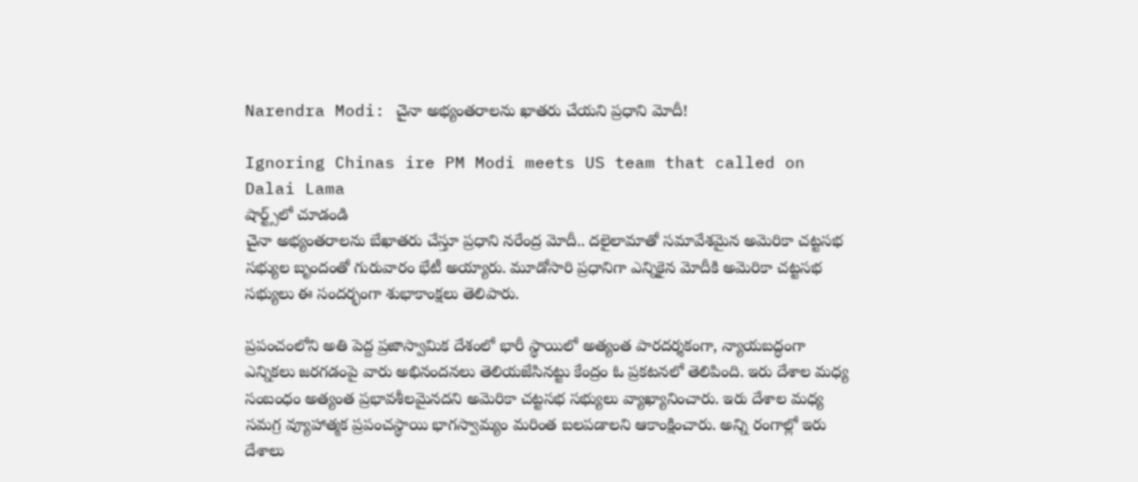Narendra Modi: చైనా అభ్యంతరాలను ఖాతరు చేయని ప్రధాని మోదీ!

Ignoring Chinas ire PM Modi meets US team that called on Dalai Lama
షార్ట్స్‌లో చూడండి
చైనా అభ్యంతరాలను బేఖాతరు చేస్తూ ప్రధాని నరేంద్ర మోదీ.. దలైలామాతో సమావేశమైన అమెరికా చట్టసభ సభ్యుల బృందంతో గురువారం భేటీ అయ్యారు. మూడోసారి ప్రధానిగా ఎన్నికైన మోదీకి అమెరికా చట్టసభ సభ్యులు ఈ సందర్భంగా శుభాకాంక్షలు తెలిపారు.

ప్రపంచంలోని అతి పెద్ద ప్రజాస్వామిక దేశంలో భారీ స్థాయిలో అత్యంత పారదర్శకంగా, న్యాయబద్ధంగా ఎన్నికలు జరగడంపై వారు అభినందనలు తెలియజేసినట్టు కేంద్రం ఓ ప్రకటనలో తెలిపింది. ఇరు దేశాల మధ్య సంబంధం అత్యంత ప్రభావశీలమైనదని అమెరికా చట్టసభ సభ్యులు వ్యాఖ్యానించారు. ఇరు దేశాల మధ్య సమగ్ర వ్యూహాత్మక ప్రపంచస్థాయి భాగస్వామ్యం మరింత బలపడాలని ఆకాంక్షించారు. అన్ని రంగాల్లో ఇరు దేశాలు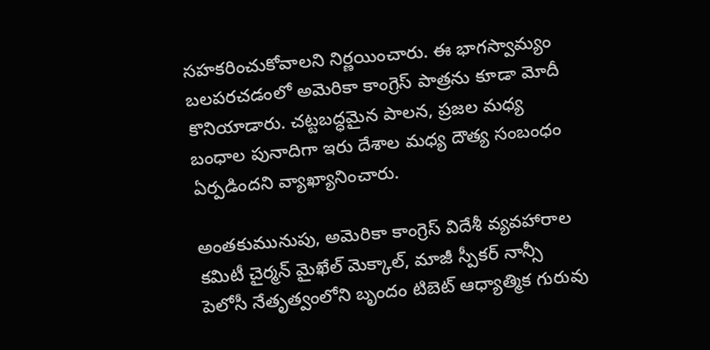సహకరించుకోవాలని నిర్ణయించారు. ఈ భాగస్వామ్యం బలపరచడంలో అమెరికా కాంగ్రెస్ పాత్రను కూడా మోదీ కొనియాడారు. చట్టబద్ధమైన పాలన, ప్రజల మధ్య బంధాల పునాదిగా ఇరు దేశాల మధ్య దౌత్య సంబంధం ఏర్పడిందని వ్యాఖ్యానించారు.

అంతకుమునుపు, అమెరికా కాంగ్రెస్ విదేశీ వ్యవహారాల కమిటీ చైర్మన్ మైఖేల్ మెక్కాల్, మాజీ స్పీకర్ నాన్సీ పెలోసీ నేతృత్వంలోని బృందం టిబెట్ ఆధ్యాత్మిక గురువు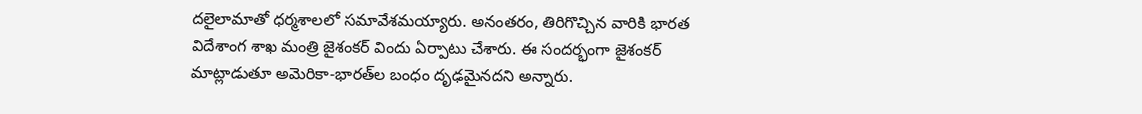దలైలామాతో ధర్మశాలలో సమావేశమయ్యారు. అనంతరం, తిరిగొచ్చిన వారికి భారత విదేశాంగ శాఖ మంత్రి జైశంకర్ విందు ఏర్పాటు చేశారు. ఈ సందర్భంగా జైశంకర్ మాట్లాడుతూ అమెరికా-భారత్‌ల బంధం దృఢమైనదని అన్నారు.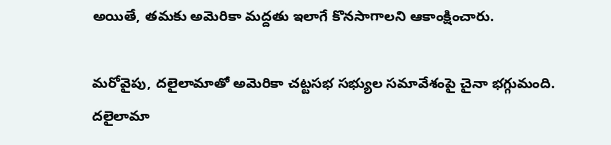అయితే, తమకు అమెరికా మద్దతు ఇలాగే కొనసాగాలని ఆకాంక్షించారు.

మరోవైపు, దలైలామాతో అమెరికా చట్టసభ సభ్యుల సమావేశంపై చైనా భగ్గుమంది. దలైలామా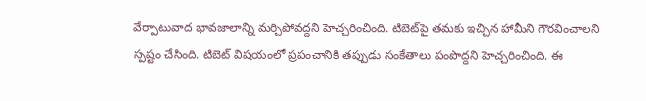వేర్పాటువాద భావజాలాన్ని మర్చిపోవద్దని హెచ్చరించింది. టిబెట్‌పై తమకు ఇచ్చిన హామీని గౌరవించాలని స్పష్టం చేసింది. టిబెట్ విషయంలో ప్రపంచానికి తప్పుడు సంకేతాలు పంపొద్దని హెచ్చరించింది. ఈ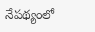నేపథ్యంలో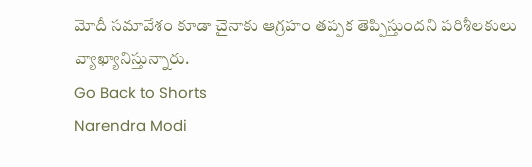మోదీ సమావేశం కూడా చైనాకు ఆగ్రహం తప్పక తెప్పిస్తుందని పరిశీలకులు వ్యాఖ్యానిస్తున్నారు.
Go Back to Shorts
Narendra Modi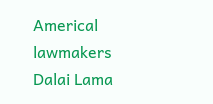Americal lawmakers
Dalai Lama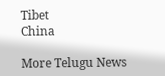Tibet
China

More Telugu News